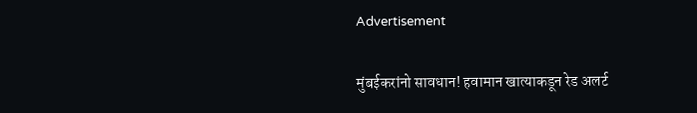Advertisement

मुंबईकरांनो सावधान! हवामान खात्याकडून रेड अलर्ट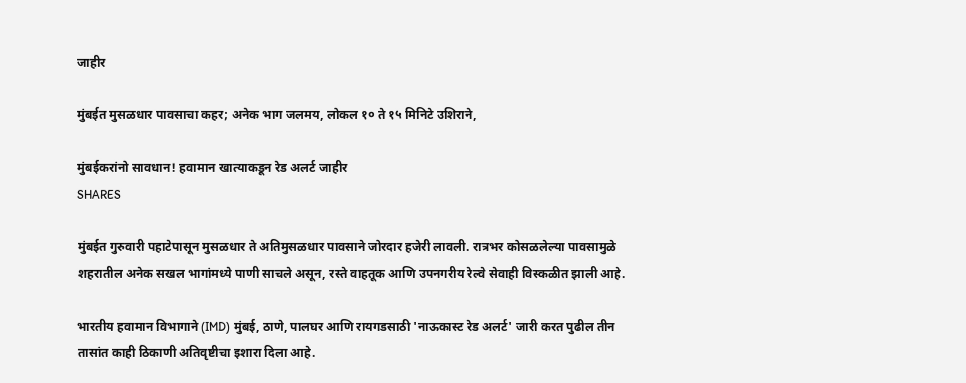जाहीर

मुंबईत मुसळधार पावसाचा कहर; अनेक भाग जलमय, लोकल १० ते १५ मिनिटे उशिराने,

मुंबईकरांनो सावधान! हवामान खात्याकडून रेड अलर्ट जाहीर
SHARES

मुंबईत गुरुवारी पहाटेपासून मुसळधार ते अतिमुसळधार पावसाने जोरदार हजेरी लावली. रात्रभर कोसळलेल्या पावसामुळे शहरातील अनेक सखल भागांमध्ये पाणी साचले असून, रस्ते वाहतूक आणि उपनगरीय रेल्वे सेवाही विस्कळीत झाली आहे.

भारतीय हवामान विभागाने (IMD) मुंबई, ठाणे, पालघर आणि रायगडसाठी 'नाऊकास्ट रेड अलर्ट' जारी करत पुढील तीन तासांत काही ठिकाणी अतिवृष्टीचा इशारा दिला आहे.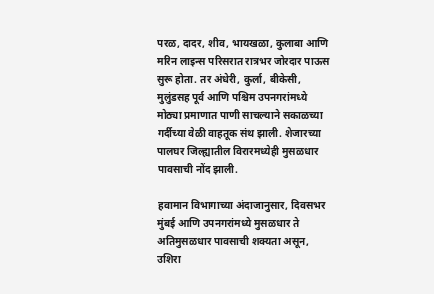परळ, दादर, शीव, भायखळा, कुलाबा आणि मरिन लाइन्स परिसरात रात्रभर जोरदार पाऊस सुरू होता. तर अंधेरी, कुर्ला, बीकेसी, मुलुंडसह पूर्व आणि पश्चिम उपनगरांमध्ये मोठ्या प्रमाणात पाणी साचल्याने सकाळच्या गर्दीच्या वेळी वाहतूक संथ झाली. शेजारच्या पालघर जिल्ह्यातील विरारमध्येही मुसळधार पावसाची नोंद झाली.

हवामान विभागाच्या अंदाजानुसार, दिवसभर मुंबई आणि उपनगरांमध्ये मुसळधार ते अतिमुसळधार पावसाची शक्यता असून, उशिरा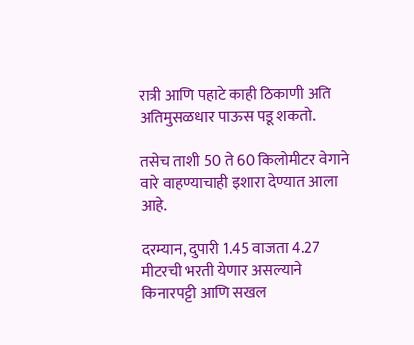रात्री आणि पहाटे काही ठिकाणी अति अतिमुसळधार पाऊस पडू शकतो.

तसेच ताशी 50 ते 60 किलोमीटर वेगाने वारे वाहण्याचाही इशारा देण्यात आला आहे.

दरम्यान, दुपारी 1.45 वाजता 4.27 मीटरची भरती येणार असल्याने किनारपट्टी आणि सखल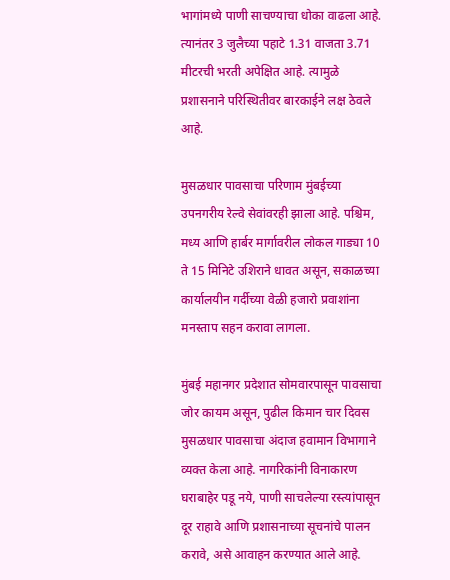भागांमध्ये पाणी साचण्याचा धोका वाढला आहे. त्यानंतर 3 जुलैच्या पहाटे 1.31 वाजता 3.71 मीटरची भरती अपेक्षित आहे. त्यामुळे प्रशासनाने परिस्थितीवर बारकाईने लक्ष ठेवले आहे.

मुसळधार पावसाचा परिणाम मुंबईच्या उपनगरीय रेल्वे सेवांवरही झाला आहे. पश्चिम, मध्य आणि हार्बर मार्गावरील लोकल गाड्या 10 ते 15 मिनिटे उशिराने धावत असून, सकाळच्या कार्यालयीन गर्दीच्या वेळी हजारो प्रवाशांना मनस्ताप सहन करावा लागला.

मुंबई महानगर प्रदेशात सोमवारपासून पावसाचा जोर कायम असून, पुढील किमान चार दिवस मुसळधार पावसाचा अंदाज हवामान विभागाने व्यक्त केला आहे. नागरिकांनी विनाकारण घराबाहेर पडू नये, पाणी साचलेल्या रस्त्यांपासून दूर राहावे आणि प्रशासनाच्या सूचनांचे पालन करावे, असे आवाहन करण्यात आले आहे.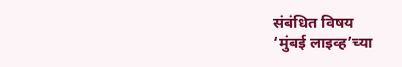संबंधित विषय
‘मुंबई लाइव्ह’च्या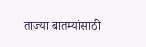ताज्या बातम्यांसाठी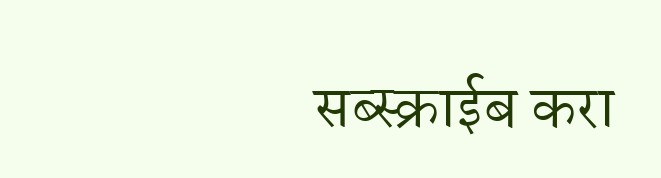सब्स्क्राईब करा